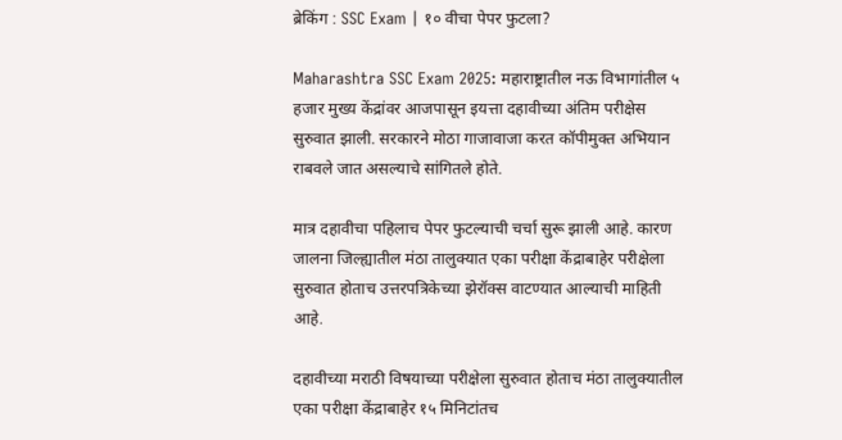ब्रेकिंग : SSC Exam | १० वीचा पेपर फुटला?

Maharashtra SSC Exam 2025: महाराष्ट्रातील नऊ विभागांतील ५ हजार मुख्य केंद्रांवर आजपासून इयत्ता दहावीच्या अंतिम परीक्षेस सुरुवात झाली. सरकारने मोठा गाजावाजा करत कॉपीमुक्त अभियान राबवले जात असल्याचे सांगितले होते.

मात्र दहावीचा पहिलाच पेपर फुटल्याची चर्चा सुरू झाली आहे. कारण जालना जिल्ह्यातील मंठा तालुक्यात एका परीक्षा केंद्राबाहेर परीक्षेला सुरुवात होताच उत्तरपत्रिकेच्या झेरॉक्स वाटण्यात आल्याची माहिती आहे.

दहावीच्या मराठी विषयाच्या परीक्षेला सुरुवात होताच मंठा तालुक्यातील एका परीक्षा केंद्राबाहेर १५ मिनिटांतच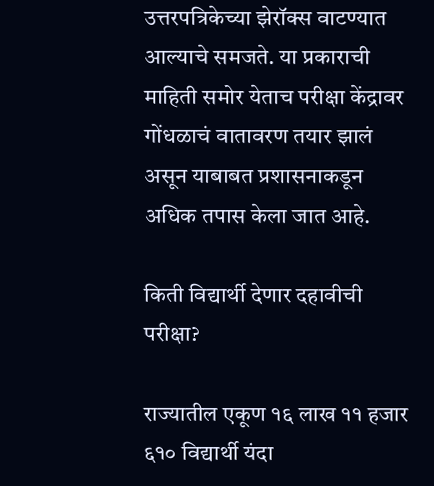उत्तरपत्रिकेच्या झेरॉक्स वाटण्यात आल्याचे समजते. या प्रकाराची माहिती समोर येताच परीक्षा केंद्रावर गोंधळाचं वातावरण तयार झालं असून याबाबत प्रशासनाकडून अधिक तपास केला जात आहे.

किती विद्यार्थी देणार दहावीची परीक्षा?

राज्यातील एकूण १६ लाख ११ हजार ६१० विद्यार्थी यंदा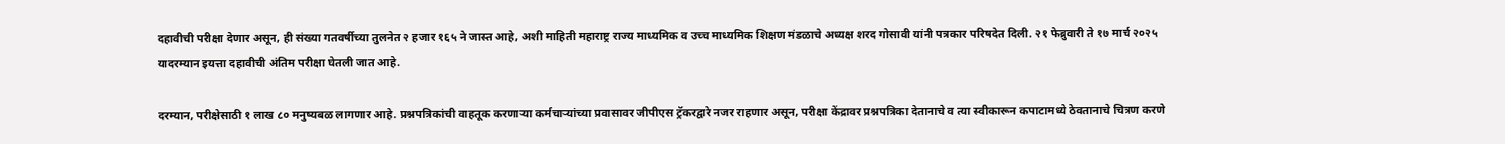दहावीची परीक्षा देणार असून, ही संख्या गतवर्षीच्या तुलनेत २ हजार १६५ ने जास्त आहे, अशी माहिती महाराष्ट्र राज्य माध्यमिक व उच्च माध्यमिक शिक्षण मंडळाचे अध्यक्ष शरद गोसावी यांनी पत्रकार परिषदेत दिली. २१ फेब्रुवारी ते १७ मार्च २०२५ यादरम्यान इयत्ता दहावीची अंतिम परीक्षा घेतली जात आहे.

दरम्यान, परीक्षेसाठी १ लाख ८० मनुष्यबळ लागणार आहे. प्रश्नपत्रिकांची वाहतूक करणाऱ्या कर्मचाऱ्यांच्या प्रवासावर जीपीएस ट्रॅकरद्वारे नजर राहणार असून, परीक्षा केंद्रावर प्रश्नपत्रिका देतानाचे व त्या स्वीकारून कपाटामध्ये ठेवतानाचे चित्रण करणे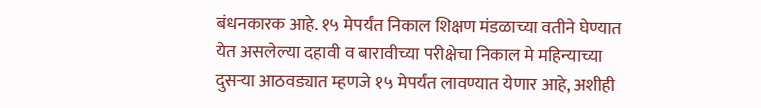बंधनकारक आहे. १५ मेपर्यंत निकाल शिक्षण मंडळाच्या वतीने घेण्यात येत असलेल्या दहावी व बारावीच्या परीक्षेचा निकाल मे महिन्याच्या दुसऱ्या आठवड्यात म्हणजे १५ मेपर्यंत लावण्यात येणार आहे, अशीही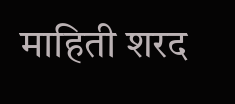माहिती शरद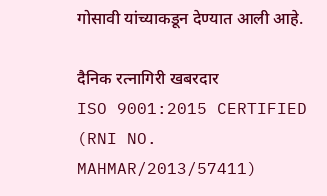गोसावी यांच्याकडून देण्यात आली आहे.

दैनिक रत्नागिरी खबरदार
ISO 9001:2015 CERTIFIED
(RNI NO. MAHMAR/2013/57411)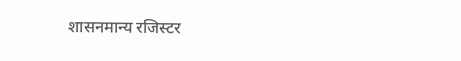शासनमान्य रजिस्टर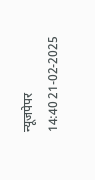न्यूजपेपर
14:40 21-02-2025